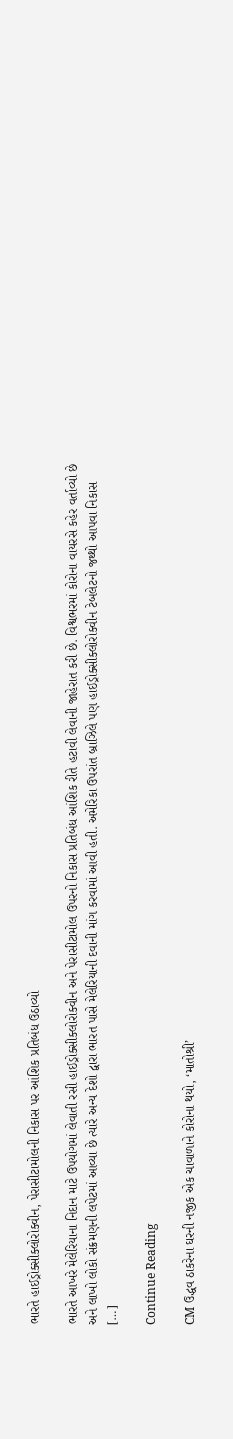ભારતે હાઈડ્રોક્સીક્લોરોક્વીન, પેરાસીટામોલની નિકાસ પર આંશિક પ્રતિબંધ ઉઠાવ્યો

ભારતે આખરે મેલેરિયાના નિદાન માટે ઉપયોગમાં લેવાતી રસી હાઈડ્રોક્સીક્લોરોક્વીન અને પેરાસીટામોલ ઉપરનો નિકાસ પ્રતિબંધ આંશિક રીતે હટાવી લેવાની જાહેરાત કરી છે. વિશ્વભરમાં કોરોના વાયરસે કહેર વર્તાવ્યો છે અને લાખો લોકો સંક્રમણની લપેટમાં આવ્યા છે ત્યારે અન્ય દેશો દ્વારા ભારત પાસે મેલેરિયાની દવાની માંગ કરવામાં આવી હતી. અમેરિકા ઉપરાંત બ્રાઝિલે પણ હાઈડ્રોક્સીક્લોરોક્વીન ટેબલેટનો જથ્થો આપવા નિકાસ […]

Continue Reading

CM ઉદ્ધવ ઠાકરેના ઘરની નજીક એક ચાવાળાને કોરોના થયો, ‘માતોશ્રી’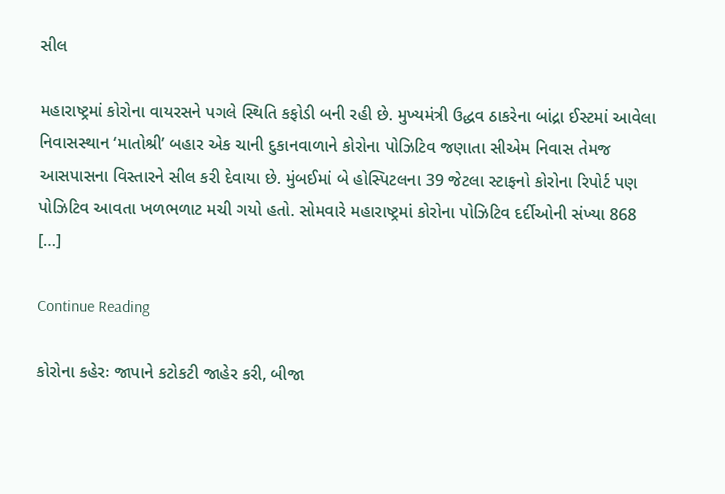સીલ

મહારાષ્ટ્રમાં કોરોના વાયરસને પગલે સ્થિતિ કફોડી બની રહી છે. મુખ્યમંત્રી ઉદ્ધવ ઠાકરેના બાંદ્રા ઈસ્ટમાં આવેલા નિવાસસ્થાન ‘માતોશ્રી’ બહાર એક ચાની દુકાનવાળાને કોરોના પોઝિટિવ જણાતા સીએમ નિવાસ તેમજ આસપાસના વિસ્તારને સીલ કરી દેવાયા છે. મુંબઈમાં બે હોસ્પિટલના 39 જેટલા સ્ટાફનો કોરોના રિપોર્ટ પણ પોઝિટિવ આવતા ખળભળાટ મચી ગયો હતો. સોમવારે મહારાષ્ટ્રમાં કોરોના પોઝિટિવ દર્દીઓની સંખ્યા 868 […]

Continue Reading

કોરોના કહેરઃ જાપાને કટોકટી જાહેર કરી, બીજા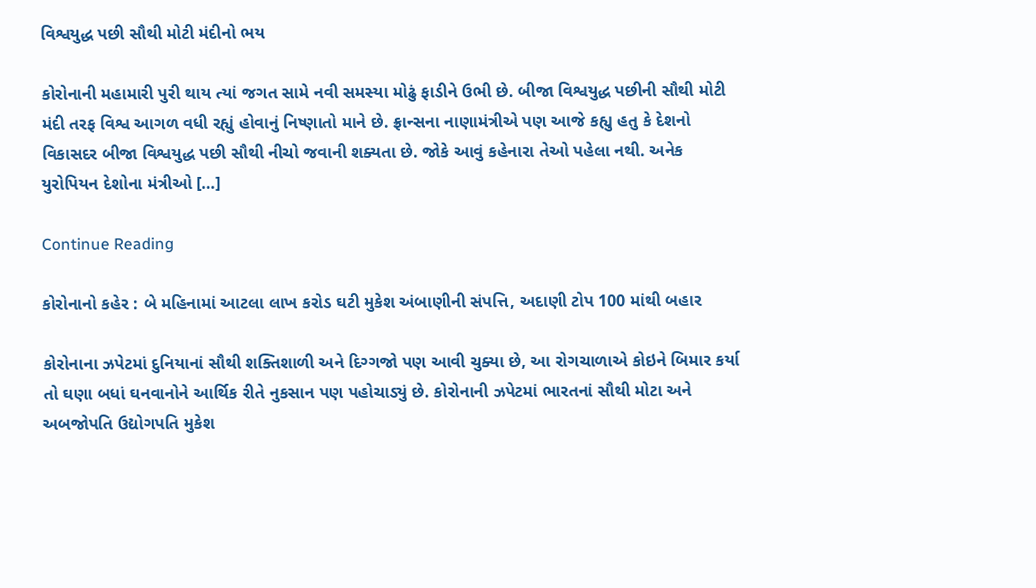વિશ્વયુદ્ધ પછી સૌથી મોટી મંદીનો ભય

કોરોનાની મહામારી પુરી થાય ત્યાં જગત સામે નવી સમસ્યા મોઢું ફાડીને ઉભી છે. બીજા વિશ્વયુદ્ધ પછીની સૌથી મોટી મંદી તરફ વિશ્વ આગળ વધી રહ્યું હોવાનું નિષ્ણાતો માને છે. ફ્રાન્સના નાણામંત્રીએ પણ આજે કહ્યુ હતુ કે દેશનો વિકાસદર બીજા વિશ્વયુદ્ધ પછી સૌથી નીચો જવાની શક્યતા છે. જોકે આવું કહેનારા તેઓ પહેલા નથી. અનેક યુરોપિયન દેશોના મંત્રીઓ […]

Continue Reading

કોરોનાનો કહેર : બે મહિનામાં આટલા લાખ કરોડ ઘટી મુકેશ અંબાણીની સંપત્તિ, અદાણી ટોપ 100 માંથી બહાર

કોરોનાના ઝપેટમાં દુનિયાનાં સૌથી શક્તિશાળી અને દિગ્ગજો પણ આવી ચુક્યા છે, આ રોગચાળાએ કોઇને બિમાર કર્યા તો ઘણા બધાં ઘનવાનોને આર્થિક રીતે નુકસાન પણ પહોચાડ્યું છે. કોરોનાની ઝપેટમાં ભારતનાં સૌથી મોટા અને અબજોપતિ ઉદ્યોગપતિ મુકેશ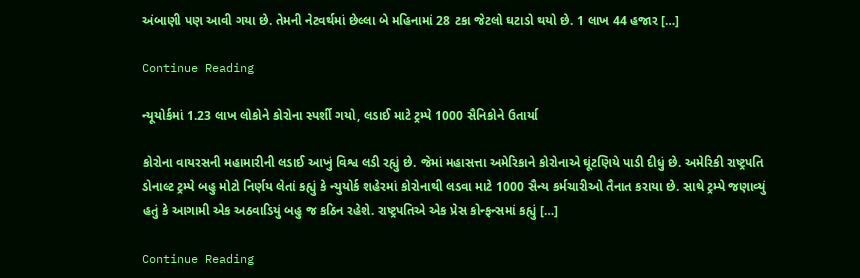અંબાણી પણ આવી ગયા છે. તેમની નેટવર્થમાં છેલ્લા બે મહિનામાં 28 ટકા જેટલો ઘટાડો થયો છે. 1 લાખ 44 હજાર […]

Continue Reading

ન્યૂયોર્કમાં 1.23 લાખ લોકોને કોરોના સ્પર્શી ગયો, લડાઈ માટે ટ્રમ્પે 1000 સૈનિકોને ઉતાર્યા

કોરોના વાયરસની મહામારીની લડાઈ આખું વિશ્વ લડી રહ્યું છે. જેમાં મહાસત્તા અમેરિકાને કોરોનાએ ઘૂંટણિયે પાડી દીધું છે. અમેરિકી રાષ્ટ્રપતિ ડોનાલ્ટ ટ્રમ્પે બહુ મોટો નિર્ણય લેતાં કહ્યું કે ન્યુયોર્ક શહેરમાં કોરોનાથી લડવા માટે 1000 સૈન્ય કર્મચારીઓ તૈનાત કરાયા છે. સાથે ટ્રમ્પે જણાવ્યું હતું કે આગામી એક અઠવાડિયું બહુ જ કઠિન રહેશે. રાષ્ટ્રપતિએ એક પ્રેસ કોન્ફન્સમાં કહ્યું […]

Continue Reading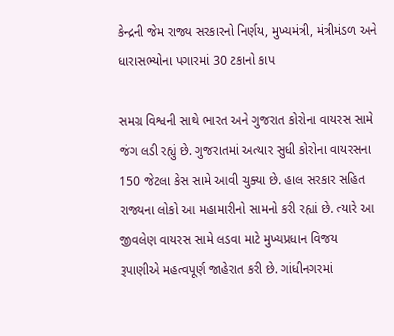કેન્દ્રની જેમ રાજ્ય સરકારનો નિર્ણય, મુખ્યમંત્રી, મંત્રીમંડળ અને ધારાસભ્યોના પગારમાં 30 ટકાનો કાપ

સમગ્ર વિશ્વની સાથે ભારત અને ગુજરાત કોરોના વાયરસ સામે જંગ લડી રહ્યું છે. ગુજરાતમાં અત્યાર સુધી કોરોના વાયરસના 150 જેટલા કેસ સામે આવી ચુક્યા છે. હાલ સરકાર સહિત રાજ્યના લોકો આ મહામારીનો સામનો કરી રહ્યાં છે. ત્યારે આ જીવલેણ વાયરસ સામે લડવા માટે મુખ્યપ્રધાન વિજય રૂપાણીએ મહત્વપૂર્ણ જાહેરાત કરી છે. ગાંધીનગરમાં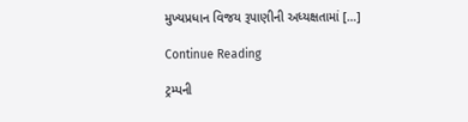મુખ્યપ્રધાન વિજય રૂપાણીની અધ્યક્ષતામાં […]

Continue Reading

ટ્રમ્પની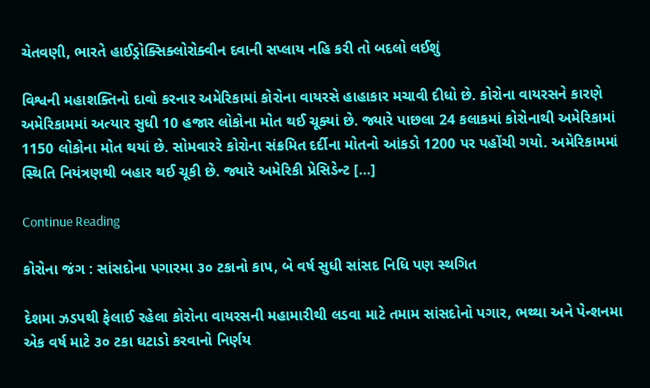ચેતવણી, ભારતે હાઈડ્રોક્સિક્લોરોક્વીન દવાની સપ્લાય નહિ કરી તો બદલો લઈશું

વિશ્વની મહાશક્તિનો દાવો કરનાર અમેરિકામાં કોરોના વાયરસે હાહાકાર મચાવી દીધો છે. કોરોના વાયરસને કારણે અમેરિકામમાં અત્યાર સુધી 10 હજાર લોકોના મોત થઈ ચૂક્યાં છે. જ્યારે પાછલા 24 કલાકમાં કોરોનાથી અમેરિકામાં 1150 લોકોના મોત થયાં છે. સોમવારરે કોરોના સંક્રમિત દર્દીના મોતનો આંકડો 1200 પર પહોંચી ગયો. અમેરિકામમાં સ્થિતિ નિયંત્રણથી બહાર થઈ ચૂકી છે. જ્યારે અમેરિકી પ્રેસિડેન્ટ […]

Continue Reading

કોરોના જંગ : સાંસદોના પગારમા ૩૦ ટકાનો કાપ, બે વર્ષ સુધી સાંસદ નિધિ પણ સ્થગિત

દેશમા ઝડપથી ફેલાઈ રહેલા કોરોના વાયરસની મહામારીથી લડવા માટે તમામ સાંસદોનો પગાર, ભથ્થા અને પેન્શનમા એક વર્ષ માટે ૩૦ ટકા ઘટાડો કરવાનો નિર્ણય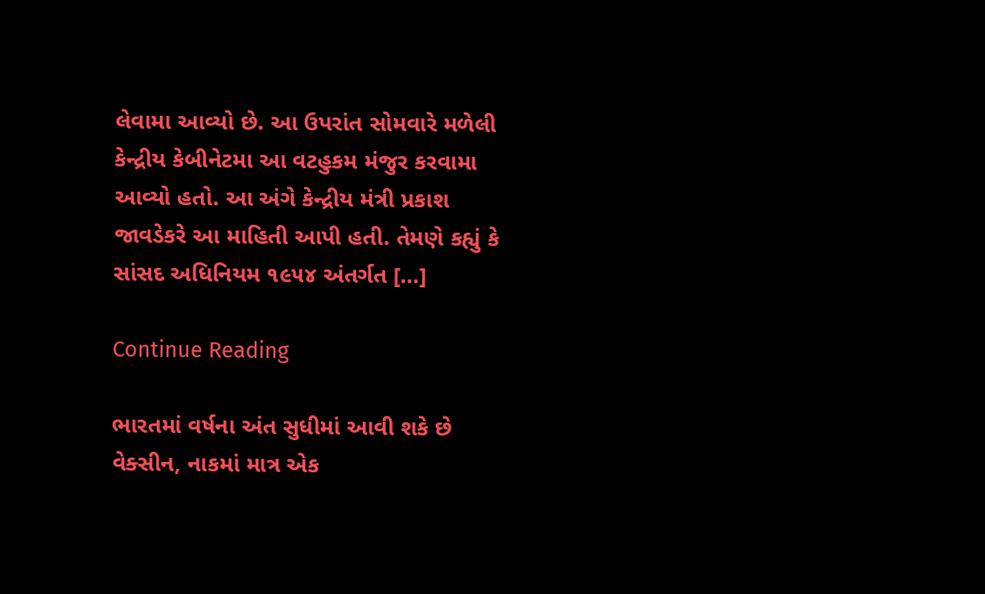લેવામા આવ્યો છે. આ ઉપરાંત સોમવારે મળેલી કેન્દ્રીય કેબીનેટમા આ વટહુકમ મંજુર કરવામા આવ્યો હતો. આ અંગે કેન્દ્રીય મંત્રી પ્રકાશ જાવડેકરે આ માહિતી આપી હતી. તેમણે કહ્યું કે સાંસદ અધિનિયમ ૧૯૫૪ અંતર્ગત […]

Continue Reading

ભારતમાં વર્ષના અંત સુધીમાં આવી શકે છે વેક્સીન, નાકમાં માત્ર એક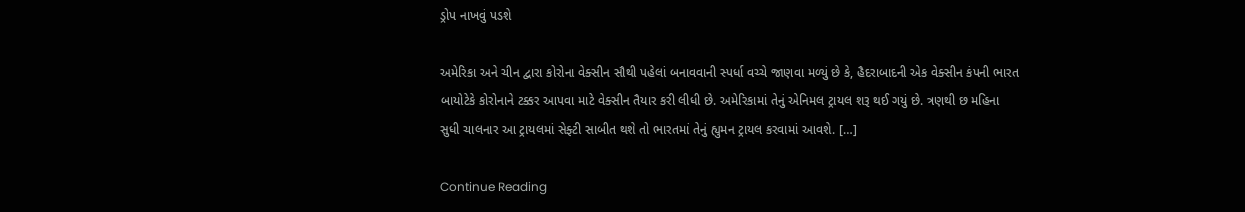ડ્રોપ નાખવું પડશે

અમેરિકા અને ચીન દ્વારા કોરોના વેક્સીન સૌથી પહેલાં બનાવવાની સ્પર્ધા વચ્ચે જાણવા મળ્યું છે કે, હૈદરાબાદની એક વેક્સીન કંપની ભારત બાયોટેકે કોરોનાને ટક્કર આપવા માટે વેક્સીન તૈયાર કરી લીધી છે. અમેરિકામાં તેનું એનિમલ ટ્રાયલ શરૂ થઈ ગયું છે. ત્રણથી છ મહિના સુધી ચાલનાર આ ટ્રાયલમાં સેફ્ટી સાબીત થશે તો ભારતમાં તેનું હ્યુમન ટ્રાયલ કરવામાં આવશે. […]

Continue Reading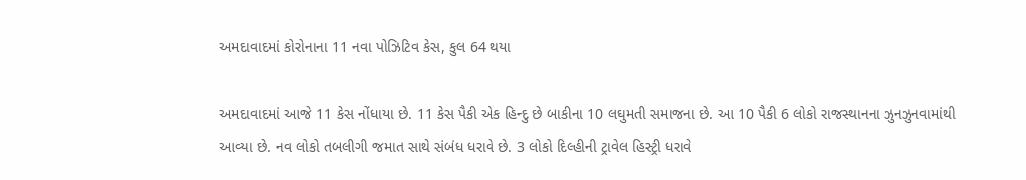અમદાવાદમાં કોરોનાના 11 નવા પોઝિટિવ કેસ, કુલ 64 થયા

અમદાવાદમાં આજે 11 કેસ નોંધાયા છે. 11 કેસ પૈકી એક હિન્દુ છે બાકીના 10 લઘુમતી સમાજના છે. આ 10 પૈકી 6 લોકો રાજસ્થાનના ઝુનઝુનવામાંથી આવ્યા છે. નવ લોકો તબલીગી જમાત સાથે સંબંધ ધરાવે છે. 3 લોકો દિલ્હીની ટ્રાવેલ હિસ્ટ્રી ધરાવે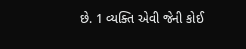છે. 1 વ્યક્તિ એવી જેની કોઈ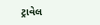ટ્રાવેલ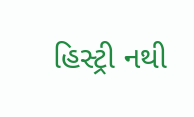હિસ્ટ્રી નથી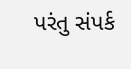પરંતુ સંપર્ક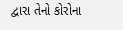દ્વારા તેનો કોરોના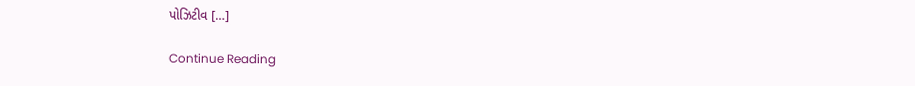પોઝિટીવ […]

Continue Reading